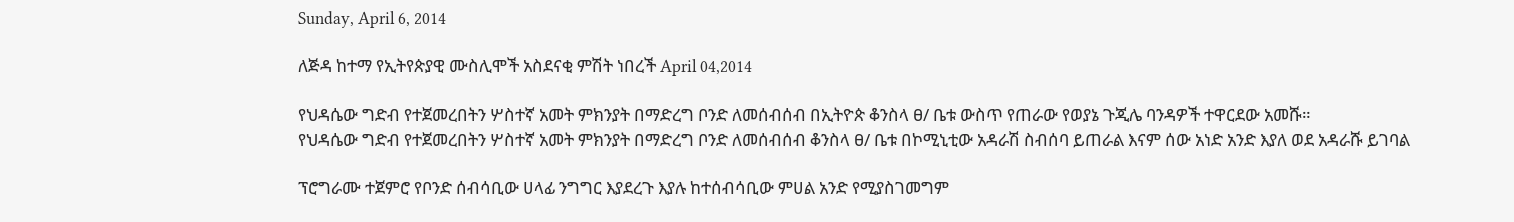Sunday, April 6, 2014

ለጅዳ ከተማ የኢትየጵያዊ ሙስሊሞች አስደናቂ ምሽት ነበረች April 04,2014

የህዳሴው ግድብ የተጀመረበትን ሦስተኛ አመት ምክንያት በማድረግ ቦንድ ለመሰብሰብ በኢትዮጵ ቆንስላ ፀ/ ቤቱ ውስጥ የጠራው የወያኔ ጉጂሌ ባንዳዎች ተዋርደው አመሹ።
የህዳሴው ግድብ የተጀመረበትን ሦስተኛ አመት ምክንያት በማድረግ ቦንድ ለመሰብሰብ ቆንስላ ፀ/ ቤቱ በኮሚኒቲው አዳራሽ ስብሰባ ይጠራል እናም ሰው አነድ አንድ እያለ ወደ አዳራሹ ይገባል

ፕሮግራሙ ተጀምሮ የቦንድ ሰብሳቢው ሀላፊ ንግግር እያደረጉ እያሉ ከተሰብሳቢው ምሀል አንድ የሚያስገመግም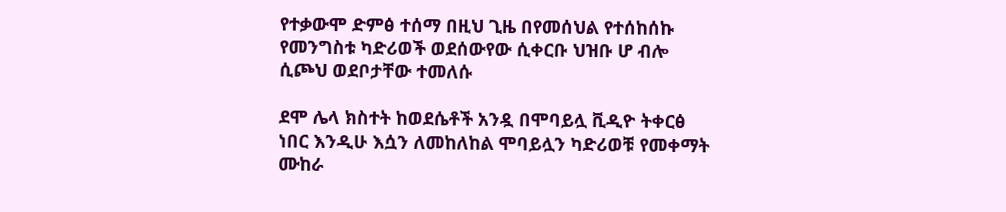የተቃውሞ ድምፅ ተሰማ በዚህ ጊዜ በየመሰህል የተሰከሰኩ የመንግስቱ ካድሪወች ወደሰውየው ሲቀርቡ ህዝቡ ሆ ብሎ ሲጮህ ወደቦታቸው ተመለሱ

ደሞ ሌላ ክስተት ከወደሴቶች አንዷ በሞባይሏ ቪዲዮ ትቀርፅ ነበር እንዲሁ እሷን ለመከለከል ሞባይሏን ካድሪወቹ የመቀማት ሙከራ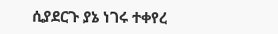ሲያደርጉ ያኔ ነገሩ ተቀየረ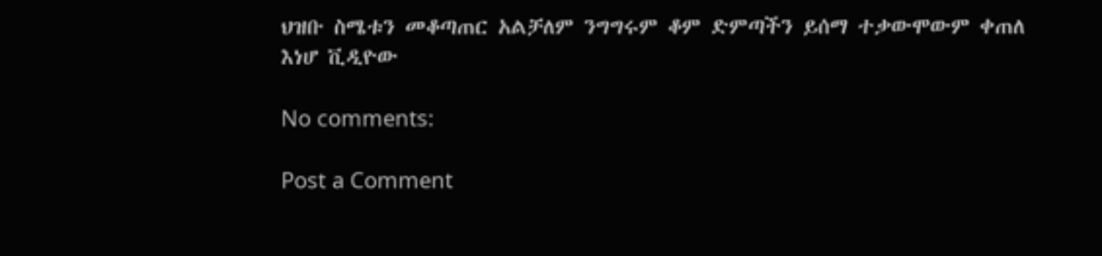ህዝቡ ስሜቱን መቆጣጠር አልቻለም ንግግሩም ቆም ድምጣችን ይሰማ ተቃውሞውም ቀጠለ
እነሆ ቪዲዮው

No comments:

Post a Comment